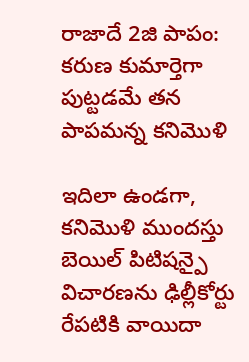రాజాదే 2జి పాపం: కరుణ కుమార్తెగా పుట్టడమే తన పాపమన్న కనిమొళి

ఇదిలా ఉండగా, కనిమొళి ముందస్తు బెయిల్ పిటిషన్పై విచారణను ఢిల్లీకోర్టు రేపటికి వాయిదా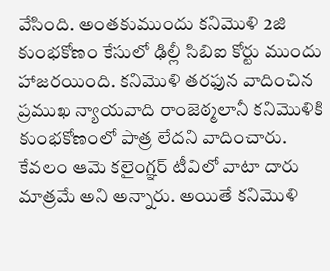వేసింది. అంతకుముందు కనిమొళి 2జి కుంభకోణం కేసులో ఢిల్లీ సిబిఐ కోర్టు ముందు హాజరయింది. కనిమొళి తరఫున వాదించిన ప్రముఖ న్యాయవాది రాంజెఠ్మలానీ కనిమొళికి కుంభకోణంలో పాత్ర లేదని వాదించారు. కేవలం ఆమె కలైంగ్ఞర్ టీవిలో వాటా దారు మాత్రమే అని అన్నారు. అయితే కనిమొళి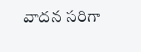వాదన సరిగా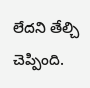లేదని తేల్చి చెప్పింది.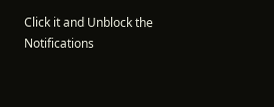Click it and Unblock the Notifications